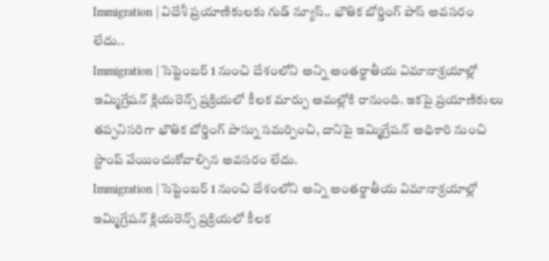Immigration | విదేశీ ప్రయాణికులకు గుడ్ న్యూస్.. భౌతిక బోర్డింగ్ పాస్ అవసరం లేదు..
Immigration | సెప్టెంబర్ 1 నుంచి దేశంలోని అన్ని అంతర్జాతీయ విమానాశ్రయాల్లో ఇమ్మిగ్రేషన్ క్లియరెన్స్ ప్రక్రియలో కీలక మార్పు అమల్లోకి రానుంది. ఇకపై ప్రయాణికులు తప్పనిసరిగా భౌతిక బోర్డింగ్ పాస్ను సమర్పించి, దానిపై ఇమ్మిగ్రేషన్ అధికారి నుంచి స్టాంప్ వేయించుకోవాల్సిన అవసరం లేదు.
Immigration | సెప్టెంబర్ 1 నుంచి దేశంలోని అన్ని అంతర్జాతీయ విమానాశ్రయాల్లో ఇమ్మిగ్రేషన్ క్లియరెన్స్ ప్రక్రియలో కీలక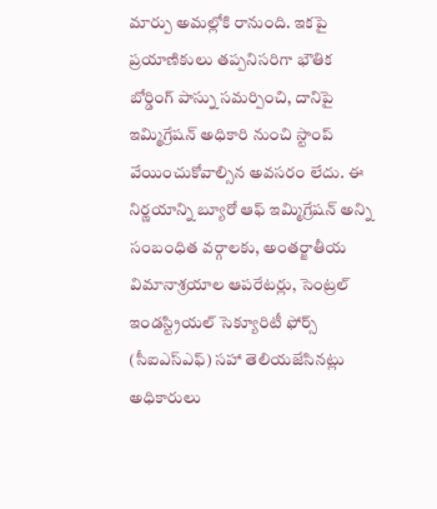మార్పు అమల్లోకి రానుంది. ఇకపై ప్రయాణికులు తప్పనిసరిగా భౌతిక బోర్డింగ్ పాస్ను సమర్పించి, దానిపై ఇమ్మిగ్రేషన్ అధికారి నుంచి స్టాంప్ వేయించుకోవాల్సిన అవసరం లేదు. ఈ నిర్ణయాన్ని బ్యూరో ఆఫ్ ఇమ్మిగ్రేషన్ అన్ని సంబంధిత వర్గాలకు, అంతర్జాతీయ విమానాశ్రయాల ఆపరేటర్లు, సెంట్రల్ ఇండస్ట్రియల్ సెక్యూరిటీ ఫోర్స్ (సీఐఎస్ఎఫ్) సహా తెలియజేసినట్లు అధికారులు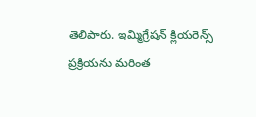తెలిపారు. ఇమ్మిగ్రేషన్ క్లియరెన్స్ ప్రక్రియను మరింత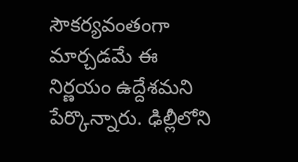సౌకర్యవంతంగా మార్చడమే ఈ నిర్ణయం ఉద్దేశమని పేర్కొన్నారు. ఢిల్లీలోని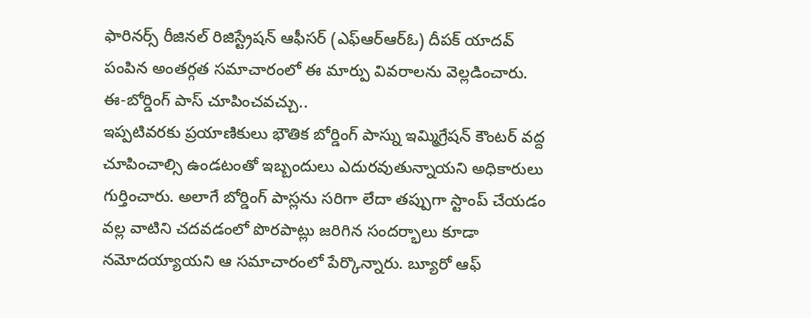ఫారినర్స్ రీజినల్ రిజిస్ట్రేషన్ ఆఫీసర్ (ఎఫ్ఆర్ఆర్ఓ) దీపక్ యాదవ్ పంపిన అంతర్గత సమాచారంలో ఈ మార్పు వివరాలను వెల్లడించారు.
ఈ-బోర్డింగ్ పాస్ చూపించవచ్చు..
ఇప్పటివరకు ప్రయాణికులు భౌతిక బోర్డింగ్ పాస్ను ఇమ్మిగ్రేషన్ కౌంటర్ వద్ద చూపించాల్సి ఉండటంతో ఇబ్బందులు ఎదురవుతున్నాయని అధికారులు గుర్తించారు. అలాగే బోర్డింగ్ పాస్లను సరిగా లేదా తప్పుగా స్టాంప్ చేయడం వల్ల వాటిని చదవడంలో పొరపాట్లు జరిగిన సందర్భాలు కూడా నమోదయ్యాయని ఆ సమాచారంలో పేర్కొన్నారు. బ్యూరో ఆఫ్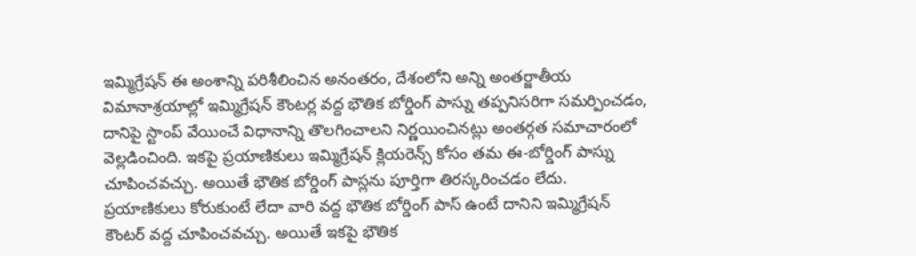ఇమ్మిగ్రేషన్ ఈ అంశాన్ని పరిశీలించిన అనంతరం, దేశంలోని అన్ని అంతర్జాతీయ విమానాశ్రయాల్లో ఇమ్మిగ్రేషన్ కౌంటర్ల వద్ద భౌతిక బోర్డింగ్ పాస్ను తప్పనిసరిగా సమర్పించడం, దానిపై స్టాంప్ వేయించే విధానాన్ని తొలగించాలని నిర్ణయించినట్లు అంతర్గత సమాచారంలో వెల్లడించింది. ఇకపై ప్రయాణికులు ఇమ్మిగ్రేషన్ క్లియరెన్స్ కోసం తమ ఈ-బోర్డింగ్ పాస్ను చూపించవచ్చు. అయితే భౌతిక బోర్డింగ్ పాస్లను పూర్తిగా తిరస్కరించడం లేదు. ప్రయాణికులు కోరుకుంటే లేదా వారి వద్ద భౌతిక బోర్డింగ్ పాస్ ఉంటే దానిని ఇమ్మిగ్రేషన్ కౌంటర్ వద్ద చూపించవచ్చు. అయితే ఇకపై భౌతిక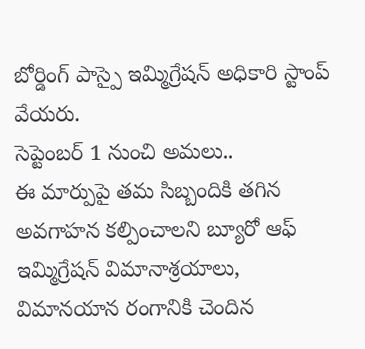బోర్డింగ్ పాస్పై ఇమ్మిగ్రేషన్ అధికారి స్టాంప్ వేయరు.
సెప్టెంబర్ 1 నుంచి అమలు..
ఈ మార్పుపై తమ సిబ్బందికి తగిన అవగాహన కల్పించాలని బ్యూరో ఆఫ్ ఇమ్మిగ్రేషన్ విమానాశ్రయాలు, విమానయాన రంగానికి చెందిన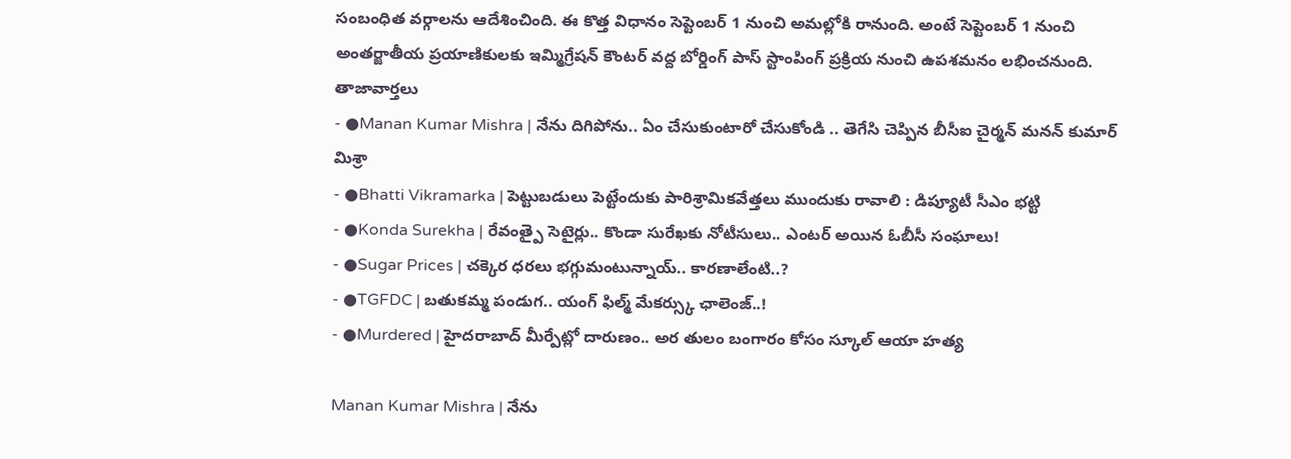సంబంధిత వర్గాలను ఆదేశించింది. ఈ కొత్త విధానం సెప్టెంబర్ 1 నుంచి అమల్లోకి రానుంది. అంటే సెప్టెంబర్ 1 నుంచి అంతర్జాతీయ ప్రయాణికులకు ఇమ్మిగ్రేషన్ కౌంటర్ వద్ద బోర్డింగ్ పాస్ స్టాంపింగ్ ప్రక్రియ నుంచి ఉపశమనం లభించనుంది.
తాజావార్తలు
- ●Manan Kumar Mishra | నేను దిగిపోను.. ఏం చేసుకుంటారో చేసుకోండి .. తెగేసి చెప్పిన బీసీఐ చైర్మన్ మనన్ కుమార్ మిశ్రా
- ●Bhatti Vikramarka | పెట్టుబడులు పెట్టేందుకు పారిశ్రామికవేత్తలు ముందుకు రావాలి : డిప్యూటీ సీఎం భట్టి
- ●Konda Surekha | రేవంత్పై సెటైర్లు.. కొండా సురేఖకు నోటీసులు.. ఎంటర్ అయిన ఓబీసీ సంఘాలు!
- ●Sugar Prices | చక్కెర ధరలు భగ్గుమంటున్నాయ్.. కారణాలేంటి..?
- ●TGFDC | బతుకమ్మ పండుగ.. యంగ్ ఫిల్మ్ మేకర్స్కు ఛాలెంజ్..!
- ●Murdered | హైదరాబాద్ మీర్పేట్లో దారుణం.. అర తులం బంగారం కోసం స్కూల్ ఆయా హత్య

Manan Kumar Mishra | నేను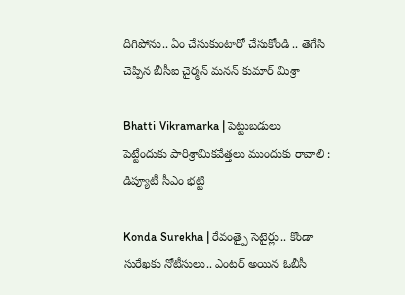దిగిపోను.. ఏం చేసుకుంటారో చేసుకోండి .. తెగేసి చెప్పిన బీసీఐ చైర్మన్ మనన్ కుమార్ మిశ్రా

Bhatti Vikramarka | పెట్టుబడులు పెట్టేందుకు పారిశ్రామికవేత్తలు ముందుకు రావాలి : డిప్యూటీ సీఎం భట్టి

Konda Surekha | రేవంత్పై సెటైర్లు.. కొండా సురేఖకు నోటీసులు.. ఎంటర్ అయిన ఓబీసీ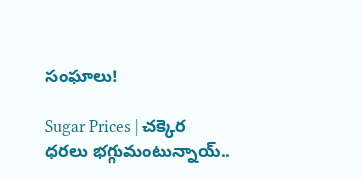సంఘాలు!

Sugar Prices | చక్కెర ధరలు భగ్గుమంటున్నాయ్..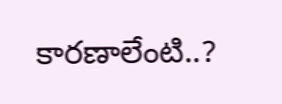కారణాలేంటి..?